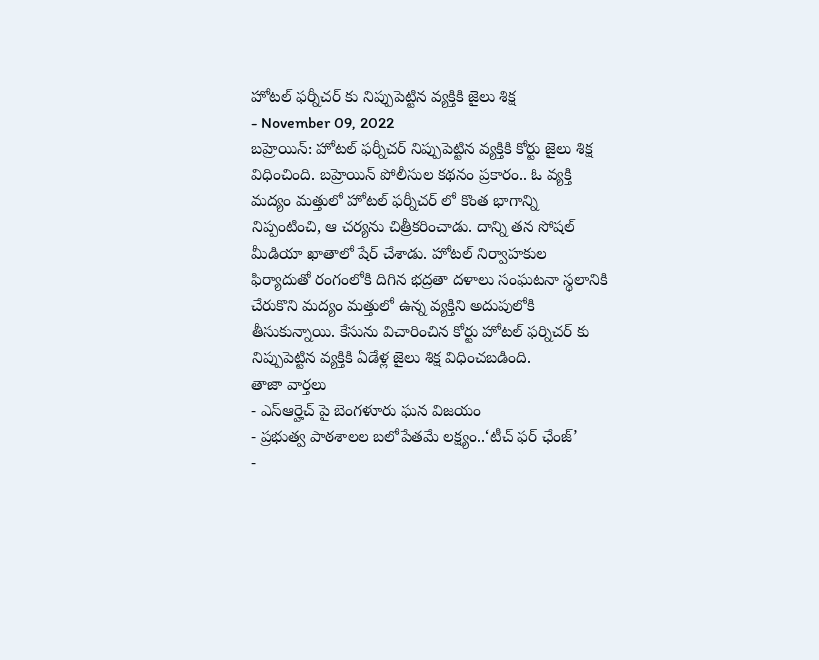హోటల్ ఫర్నీచర్ కు నిప్పుపెట్టిన వ్యక్తికి జైలు శిక్ష
- November 09, 2022
బహ్రెయిన్: హోటల్ ఫర్నీచర్ నిప్పుపెట్టిన వ్యక్తికి కోర్టు జైలు శిక్ష విధించింది. బహ్రెయిన్ పోలీసుల కథనం ప్రకారం.. ఓ వ్యక్తి మద్యం మత్తులో హోటల్ ఫర్నీచర్ లో కొంత భాగాన్ని నిప్పంటించి, ఆ చర్యను చిత్రీకరించాడు. దాన్ని తన సోషల్ మీడియా ఖాతాలో షేర్ చేశాడు. హోటల్ నిర్వాహకుల ఫిర్యాదుతో రంగంలోకి దిగిన భద్రతా దళాలు సంఘటనా స్థలానికి చేరుకొని మద్యం మత్తులో ఉన్న వ్యక్తిని అదుపులోకి తీసుకున్నాయి. కేసును విచారించిన కోర్టు హోటల్ ఫర్నిచర్ కు నిప్పుపెట్టిన వ్యక్తికి ఏడేళ్ల జైలు శిక్ష విధించబడింది.
తాజా వార్తలు
- ఎస్ఆర్హెచ్ పై బెంగళూరు ఘన విజయం
- ప్రభుత్వ పాఠశాలల బలోపేతమే లక్ష్యం..‘టీచ్ ఫర్ ఛేంజ్’
-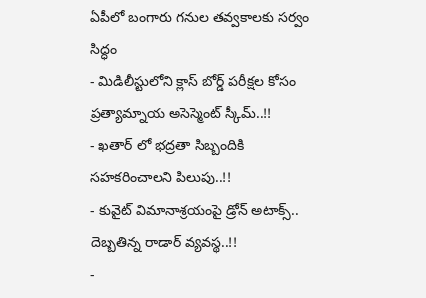ఏపీలో బంగారు గనుల తవ్వకాలకు సర్వం సిద్ధం
- మిడిలీస్టులోని క్లాస్ బోర్డ్ పరీక్షల కోసం ప్రత్యామ్నాయ అసెస్మెంట్ స్కీమ్..!!
- ఖతార్ లో భద్రతా సిబ్బందికి సహకరించాలని పిలుపు..!!
- కువైట్ విమానాశ్రయంపై డ్రోన్ అటాక్స్.. దెబ్బతిన్న రాడార్ వ్యవస్థ..!!
-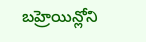బహ్రెయిన్లోని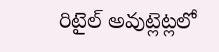రిటైల్ అవుట్లెట్లలో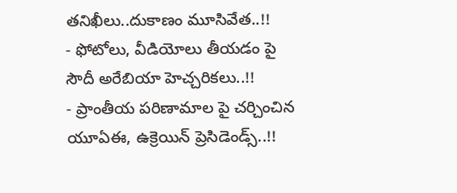తనిఖీలు..దుకాణం మూసివేత..!!
- ఫోటోలు, వీడియోలు తీయడం పై సౌదీ అరేబియా హెచ్చరికలు..!!
- ప్రాంతీయ పరిణామాల పై చర్చించిన యూఏఈ, ఉక్రెయిన్ ప్రెసిడెండ్స్..!!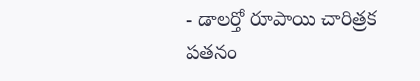- డాలర్తో రూపాయి చారిత్రక పతనం